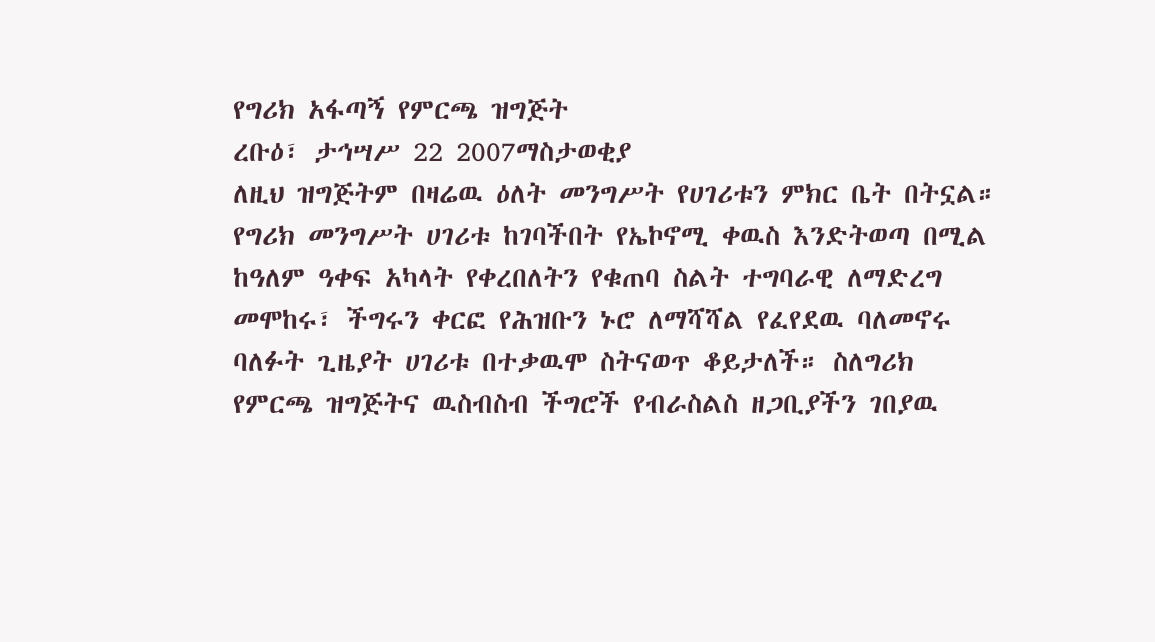የግሪክ አፋጣኝ የምርጫ ዝግጅት
ረቡዕ፣ ታኅሣሥ 22 2007ማስታወቂያ
ለዚህ ዝግጅትም በዛሬዉ ዕለት መንግሥት የሀገሪቱን ምክር ቤት በትኗል። የግሪክ መንግሥት ሀገሪቱ ከገባችበት የኤኮኖሚ ቀዉስ እንድትወጣ በሚል ከዓለም ዓቀፍ አካላት የቀረበለትን የቁጠባ ስልት ተግባራዊ ለማድረግ መሞከሩ፣ ችግሩን ቀርፎ የሕዝቡን ኑሮ ለማሻሻል የፈየደዉ ባለመኖሩ ባለፉት ጊዜያት ሀገሪቱ በተቃዉሞ ስትናወጥ ቆይታለች። ስለግሪክ የምርጫ ዝግጅትና ዉስብስብ ችግሮች የብራስልስ ዘጋቢያችን ገበያዉ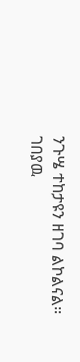ንጉሤ ተከታዩን ዘገባ ልኮልናል።
ገበያዉ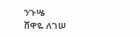ንጉሤ
ሸዋዬ ለገሠ